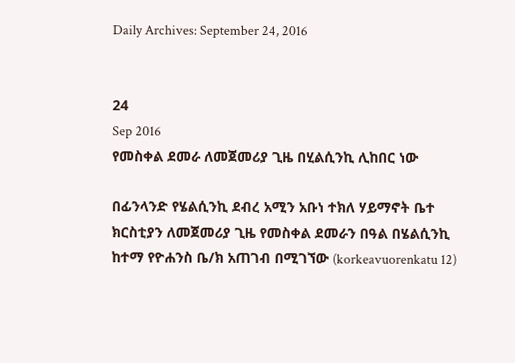Daily Archives: September 24, 2016


24
Sep 2016
የመስቀል ደመራ ለመጀመሪያ ጊዜ በሂልሲንኪ ሊከበር ነው

በፊንላንድ የሄልሲንኪ ደብረ አሚን አቡነ ተክለ ሃይማኖት ቤተ ክርስቲያን ለመጀመሪያ ጊዜ የመስቀል ደመራን በዓል በሄልሲንኪ ከተማ የዮሐንስ ቤ/ክ አጠገብ በሚገኘው (korkeavuorenkatu 12)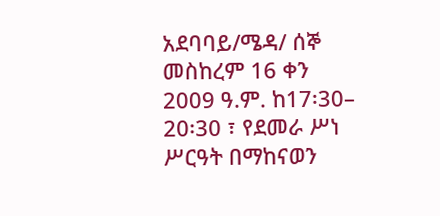አደባባይ/ሜዳ/ ሰኞ መስከረም 16 ቀን 2009 ዓ.ም. ከ17፡30– 20፡30 ፣ የደመራ ሥነ ሥርዓት በማከናወን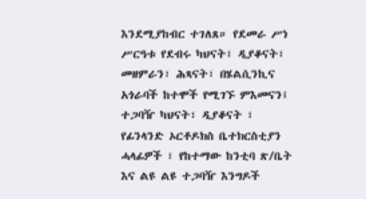እንደሚያከብር ተገለጸ። የደመራ ሥነ ሥርዓቱ የደብሩ ካህናት፣ ዲያቆናት፣ መዘምራን፣ ሕጻናት፣ በሄልሲንኪና አጎራባች ከተሞች የሚገኙ ምእመናን፤ ተጋባዥ ካህናት፣ ዲያቆናት ፣ የፊንላንድ ኦርቶዶክስ ቤተክርስቲያን ሓላፊዎች ፣ የከተማው ከንቲባ ጽ/ቤት እና ልዩ ልዩ ተጋባዥ እንግዶች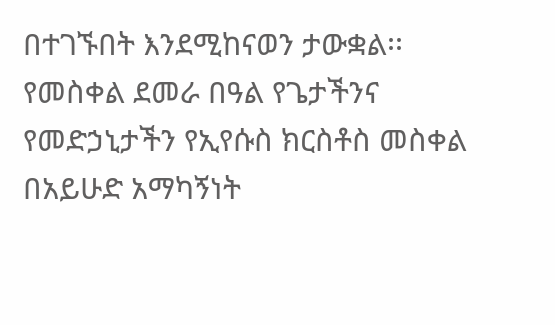በተገኙበት እንደሚከናወን ታውቋል፡፡ የመስቀል ደመራ በዓል የጌታችንና የመድኃኒታችን የኢየሱስ ክርስቶስ መስቀል በአይሁድ አማካኝነት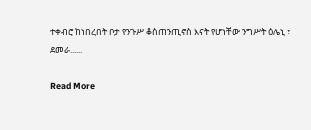ተቀብሮ ከነበረበት ቦታ የንጉሥ ቆስጠንጢኖስ እናት የሆነቸው ንግሥት ዕሌኒ ፣ ደመራ......

Read More